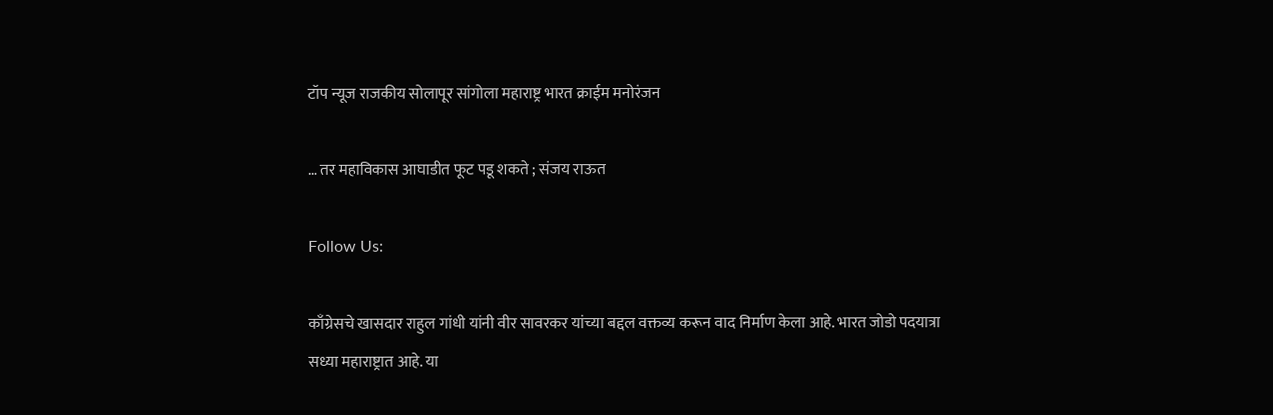टॉप न्यूज राजकीय सोलापूर सांगोला महाराष्ट्र भारत क्राईम मनोरंजन

… तर महाविकास आघाडीत फूट पडू शकते ; संजय राऊत

Follow Us:

काँग्रेसचे खासदार राहुल गांधी यांनी वीर सावरकर यांच्या बद्दल वक्तव्य करून वाद निर्माण केला आहे. भारत जोडो पदयात्रा सध्या महाराष्ट्रात आहे. या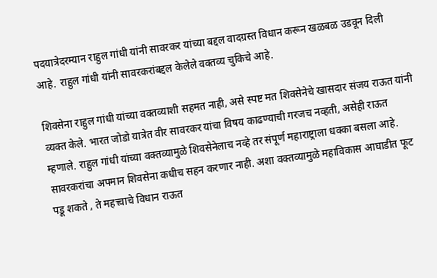पदयात्रेदरम्यान राहुल गांधी यांनी सावरकर यांच्या बद्दल वादग्रस्त विधान करून खळबळ उडवून दिली आहे. राहुल गांधी यांनी सावरकरांबद्दल केलेले वक्तव्य चुकिचे आहे.

शिवसेना राहुल गांधी यांच्या वक्तव्याशी सहमत नाही, असे स्पष्ट मत शिवसेनेचे खासदार संजय राऊत यांनी व्यक्त केले. भारत जोडो यात्रेत वीर सावरकर यांचा विषय काढण्याची गरजच नव्हती, असेही राऊत म्हणाले. राहुल गांधी यांच्या वक्तव्यामुळे शिवसेनेलाच नव्हे तर संपूर्ण महाराष्ट्राला धक्का बसला आहे.
सावरकरांचा अपमान शिवसेना कधीच सहन करणार नाही. अशा वक्तव्यामुळे महाविकास आघाडीत फूट पडू शकते , ते महत्त्वाचे विधान राऊत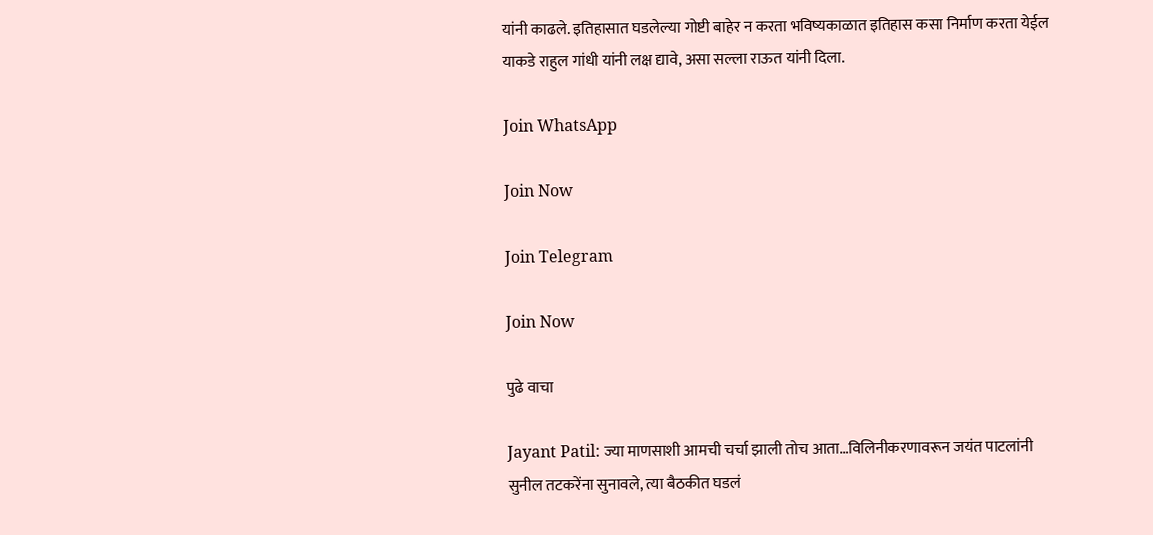यांनी काढले. इतिहासात घडलेल्या गोष्टी बाहेर न करता भविष्यकाळात इतिहास कसा निर्माण करता येईल याकडे राहुल गांधी यांनी लक्ष द्यावे, असा सल्ला राऊत यांनी दिला.

Join WhatsApp

Join Now

Join Telegram

Join Now

पुढे वाचा

Jayant Patil: ज्या माणसाशी आमची चर्चा झाली तोच आता…विलिनीकरणावरून जयंत पाटलांनी सुनील तटकरेंना सुनावले, त्या बैठकीत घडलं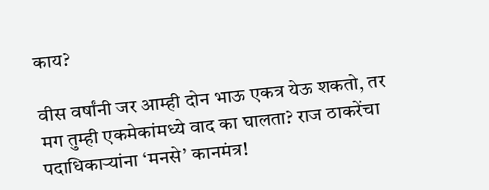काय?

वीस वर्षांनी जर आम्ही दोन भाऊ एकत्र येऊ शकतो, तर मग तुम्ही एकमेकांमध्ये वाद का घालता? राज ठाकरेंचा पदाधिकाऱ्यांना ‘मनसे’ कानमंत्र!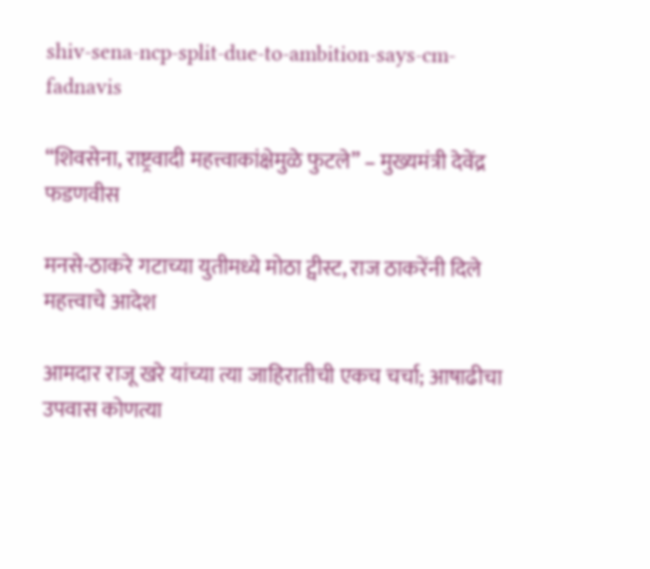shiv-sena-ncp-split-due-to-ambition-says-cm-fadnavis

“शिवसेना, राष्ट्रवादी महत्त्वाकांक्षेमुळे फुटले” – मुख्यमंत्री देवेंद्र फडणवीस

मनसे-ठाकरे गटाच्या युतीमध्ये मोठा ट्वीस्ट, राज ठाकरेंनी दिले महत्त्वाचे आदेश

आमदार राजू खरे यांच्या त्या जाहिरातीची एकच चर्चा; आषाढीचा उपवास कोणत्या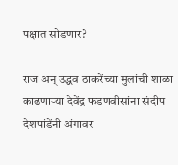पक्षात सोडणार?

राज अन् उद्धव ठाकरेंच्या मुलांची शाळा काढणाऱ्या देवेंद्र फडणवीसांना संदीप देशपांडेंनी अंगावर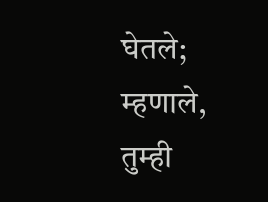घेतले; म्हणाले, तुम्ही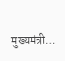मुख्यमंत्री…